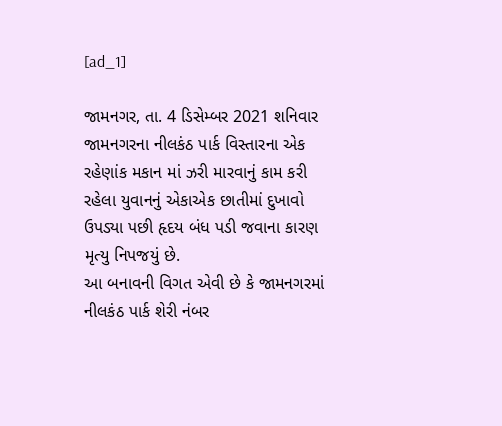[ad_1]

જામનગર, તા. 4 ડિસેમ્બર 2021 શનિવાર
જામનગરના નીલકંઠ પાર્ક વિસ્તારના એક રહેણાંક મકાન માં ઝરી મારવાનું કામ કરી રહેલા યુવાનનું એકાએક છાતીમાં દુખાવો ઉપડ્યા પછી હૃદય બંધ પડી જવાના કારણ મૃત્યુ નિપજયું છે.
આ બનાવની વિગત એવી છે કે જામનગરમાં નીલકંઠ પાર્ક શેરી નંબર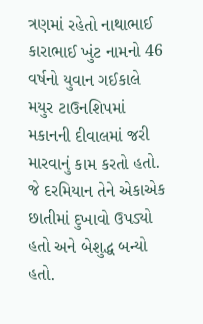ત્રણમાં રહેતો નાથાભાઈ કારાભાઈ ખુંટ નામનો 46 વર્ષનો યુવાન ગઈકાલે મયુર ટાઉનશિપમાં મકાનની દીવાલમાં જરી મારવાનું કામ કરતો હતો. જે દરમિયાન તેને એકાએક છાતીમાં દુખાવો ઉપડ્યો હતો અને બેશુદ્ધ બન્યો હતો.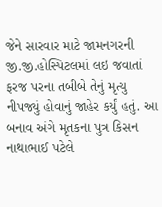જેને સારવાર માટે જામનગરની જી.જી.હોસ્પિટલમાં લઇ જવાતાં ફરજ પરના તબીબે તેનું મૃત્યુ નીપજ્યું હોવાનું જાહેર કર્યું હતું. આ બનાવ અંગે મૃતકના પુત્ર કિસન નાથાભાઈ પટેલે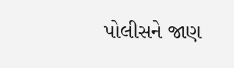પોલીસને જાણ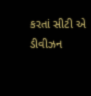કરતાં સીટી એ ડીવીઝન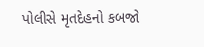પોલીસે મૃતદેહનો કબજો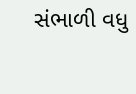સંભાળી વધુ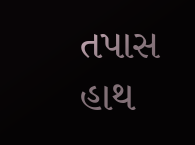તપાસ હાથ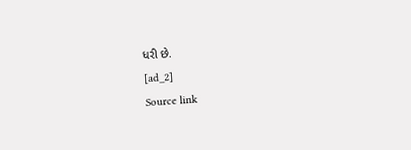ધરી છે.
[ad_2]
Source link